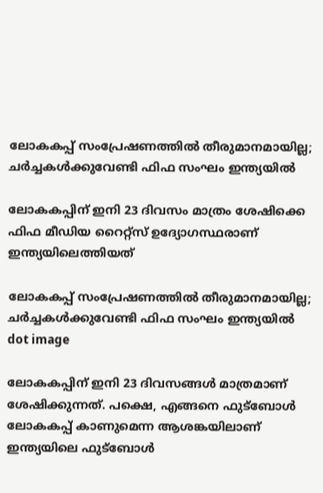ലോകകപ്പ് സംപ്രേഷണത്തില്‍ തീരുമാനമായില്ല; ചർച്ചകൾക്കുവേണ്ടി ഫിഫ സംഘം ഇന്ത്യയില്‍

ലോകകപ്പിന് ഇനി 23 ദിവസം മാത്രം ശേഷിക്കെ ഫിഫ മീഡിയ റൈറ്റ്‌സ് ഉദ്യോഗസ്ഥരാണ് ഇന്ത്യയിലെത്തിയത്

ലോകകപ്പ് സംപ്രേഷണത്തില്‍ തീരുമാനമായില്ല; ചർച്ചകൾക്കുവേണ്ടി ഫിഫ സംഘം ഇന്ത്യയില്‍
dot image

ലോകകപ്പിന് ഇനി 23 ദിവസങ്ങള്‍ മാത്രമാണ് ശേഷിക്കുന്നത്. പക്ഷെ, എങ്ങനെ ഫുട്‌ബോള്‍ ലോകകപ്പ് കാണുമെന്ന ആശങ്കയിലാണ് ഇന്ത്യയിലെ ഫുട്‌ബോള്‍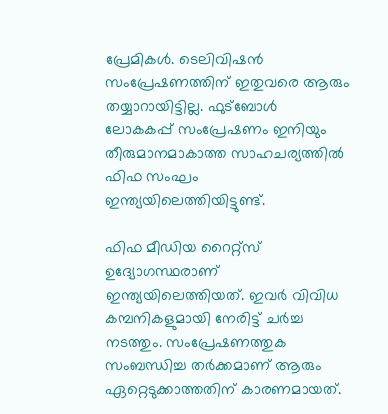പ്രേമികള്‍. ടെലിവിഷന്‍ സംപ്രേഷണത്തിന് ഇതുവരെ ആരും തയ്യാറായിട്ടില്ല. ഫുട്‌ബോള്‍ ലോകകപ്പ് സംപ്രേഷണം ഇനിയും തീരുമാനമാകാത്ത സാഹചര്യത്തില്‍ ഫിഫ സംഘം ഇന്ത്യയിലെത്തിയിട്ടുണ്ട്.

ഫിഫ മീഡിയ റൈറ്റ്‌സ് ഉദ്യോഗസ്ഥരാണ് ഇന്ത്യയിലെത്തിയത്. ഇവര്‍ വിവിധ കമ്പനികളുമായി നേരിട്ട് ചര്‍ച്ച നടത്തും. സംപ്രേഷണത്തുക സംബന്ധിച്ച തര്‍ക്കമാണ് ആരും ഏറ്റെടുക്കാത്തതിന് കാരണമായത്.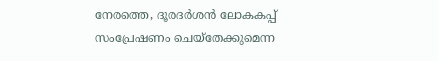നേരത്തെ, ദൂരദര്‍ശന്‍ ലോകകപ്പ് സംപ്രേഷണം ചെയ്‌തേക്കുമെന്ന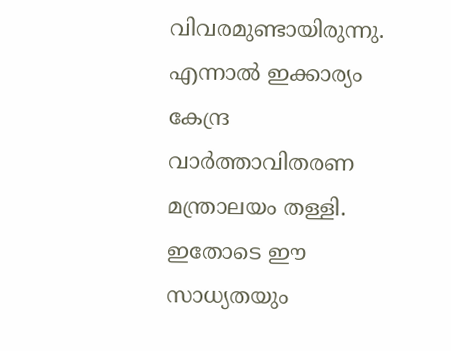വിവരമുണ്ടായിരുന്നു. എന്നാല്‍ ഇക്കാര്യം കേന്ദ്ര വാര്‍ത്താവിതരണ മന്ത്രാലയം തള്ളി. ഇതോടെ ഈ സാധ്യതയും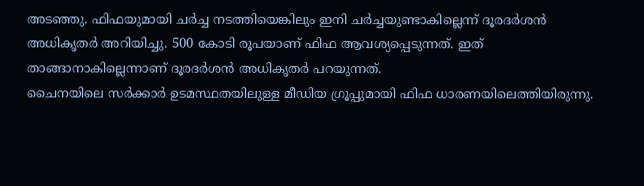അടഞ്ഞു. ഫിഫയുമായി ചര്‍ച്ച നടത്തിയെങ്കിലും ഇനി ചര്‍ച്ചയുണ്ടാകില്ലെന്ന് ദൂരദര്‍ശന്‍ അധികൃതര്‍ അറിയിച്ചു. 500 കോടി രൂപയാണ് ഫിഫ ആവശ്യപ്പെടുന്നത്. ഇത് താങ്ങാനാകില്ലെന്നാണ് ദൂരദര്‍ശന്‍ അധികൃതര്‍ പറയുന്നത്.
ചൈനയിലെ സര്‍ക്കാര്‍ ഉടമസ്ഥതയിലുള്ള മീഡിയ ഗ്രൂപ്പുമായി ഫിഫ ധാരണയിലെത്തിയിരുന്നു.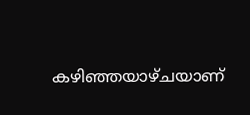കഴിഞ്ഞയാഴ്ചയാണ്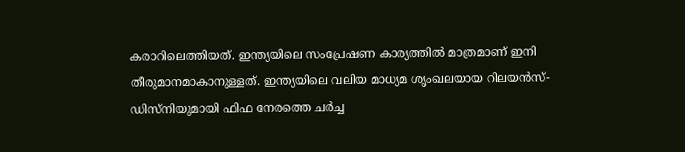കരാറിലെത്തിയത്. ഇന്ത്യയിലെ സംപ്രേഷണ കാര്യത്തില്‍ മാത്രമാണ് ഇനി തീരുമാനമാകാനുള്ളത്. ഇന്ത്യയിലെ വലിയ മാധ്യമ ശൃംഖലയായ റിലയന്‍സ്-ഡിസ്‌നിയുമായി ഫിഫ നേരത്തെ ചര്‍ച്ച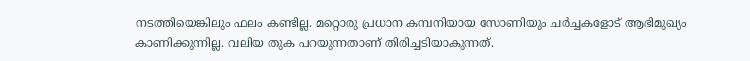നടത്തിയെങ്കിലും ഫലം കണ്ടില്ല. മറ്റൊരു പ്രധാന കമ്പനിയായ സോണിയും ചര്‍ച്ചകളോട് ആഭിമുഖ്യം കാണിക്കുന്നില്ല. വലിയ തുക പറയുന്നതാണ് തിരിച്ചടിയാകുന്നത്.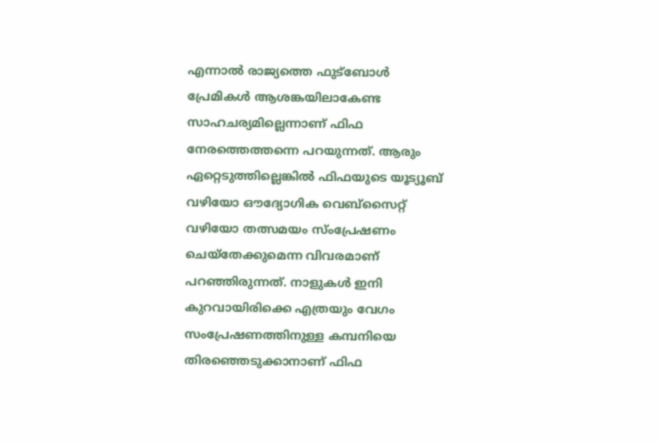എന്നാല്‍ രാജ്യത്തെ ഫുട്‌ബോള്‍ പ്രേമികള്‍ ആശങ്കയിലാകേണ്ട സാഹചര്യമില്ലെന്നാണ് ഫിഫ നേരത്തെത്തന്നെ പറയുന്നത്. ആരും ഏറ്റെടുത്തില്ലെങ്കില്‍ ഫിഫയുടെ യൂട്യൂബ് വഴിയോ ഔദ്യോഗിക വെബ്‌സൈറ്റ് വഴിയോ തത്സമയം സ്ംപ്രേഷണം ചെയ്‌തേക്കുമെന്ന വിവരമാണ് പറഞ്ഞിരുന്നത്. നാളുകള്‍ ഇനി കുറവായിരിക്കെ എത്രയും വേഗം സംപ്രേഷണത്തിനുള്ള കമ്പനിയെ തിരഞ്ഞെടുക്കാനാണ് ഫിഫ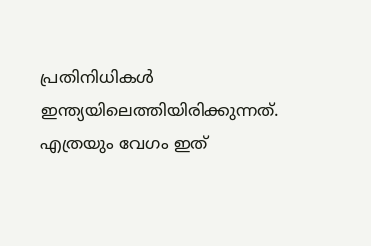പ്രതിനിധികള്‍ ഇന്ത്യയിലെത്തിയിരിക്കുന്നത്. എത്രയും വേഗം ഇത്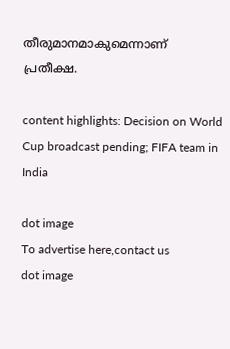തീരുമാനമാകുമെന്നാണ് പ്രതീക്ഷ.

content highlights: Decision on World Cup broadcast pending; FIFA team in India

dot image
To advertise here,contact us
dot image